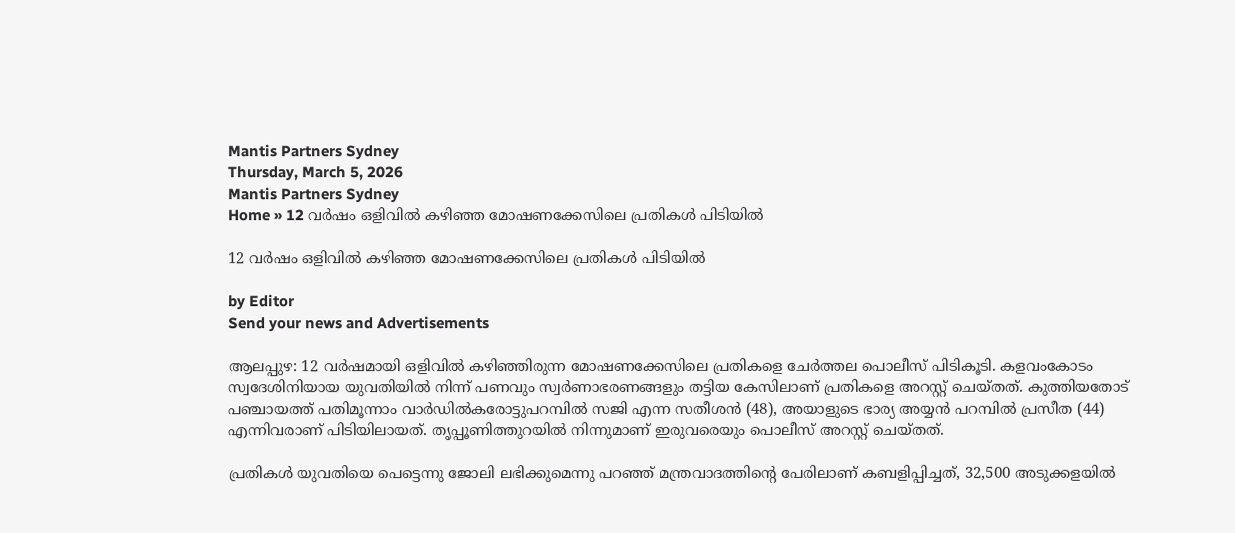Mantis Partners Sydney
Thursday, March 5, 2026
Mantis Partners Sydney
Home » 12 വർഷം ഒളിവിൽ കഴിഞ്ഞ മോഷണക്കേസിലെ പ്രതികൾ പിടിയിൽ

12 വർഷം ഒളിവിൽ കഴിഞ്ഞ മോഷണക്കേസിലെ പ്രതികൾ പിടിയിൽ

by Editor
Send your news and Advertisements

ആലപ്പുഴ: 12 വർഷമായി ഒളിവിൽ കഴിഞ്ഞിരുന്ന മോഷണക്കേസിലെ പ്രതികളെ ചേർത്തല പൊലീസ് പിടികൂടി. കളവംകോടം സ്വദേശിനിയായ യുവതിയിൽ നിന്ന് പണവും സ്വർണാഭരണങ്ങളും തട്ടിയ കേസിലാണ് പ്രതികളെ അറസ്റ്റ് ചെയ്തത്. കുത്തിയതോട് പഞ്ചായത്ത് പതിമൂന്നാം വാർഡിൽകരോട്ടുപറമ്പിൽ സജി എന്ന സതീശൻ (48), അയാളുടെ ഭാര്യ അയ്യൻ പറമ്പിൽ പ്രസീത (44) എന്നിവരാണ് പിടിയിലായത്. തൃപ്പൂണിത്തുറയിൽ നിന്നുമാണ് ഇരുവരെയും പൊലീസ് അറസ്റ്റ് ചെയ്തത്.

പ്രതികൾ യുവതിയെ പെട്ടെന്നു ജോലി ലഭിക്കുമെന്നു പറഞ്ഞ് മന്ത്രവാദത്തിന്റെ പേരിലാണ് കബളിപ്പിച്ചത്, 32,500 അടുക്കളയിൽ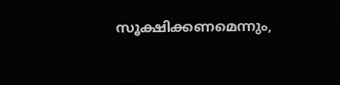സൂക്ഷിക്കണമെന്നും,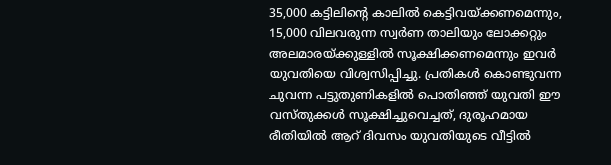35,000 കട്ടിലിന്റെ കാലിൽ കെട്ടിവയ്ക്കണമെന്നും, 15,000 വിലവരുന്ന സ്വർണ താലിയും ലോക്കറ്റും അലമാരയ്ക്കുള്ളിൽ സൂക്ഷിക്കണമെന്നും ഇവർ യുവതിയെ വിശ്വസിപ്പിച്ചു. പ്രതികൾ കൊണ്ടുവന്ന ചുവന്ന പട്ടുതുണികളിൽ പൊതിഞ്ഞ് യുവതി ഈ വസ്തുക്കൾ സൂക്ഷിച്ചുവെച്ചത്, ദുരൂഹമായ രീതിയിൽ ആറ് ദിവസം യുവതിയുടെ വീട്ടിൽ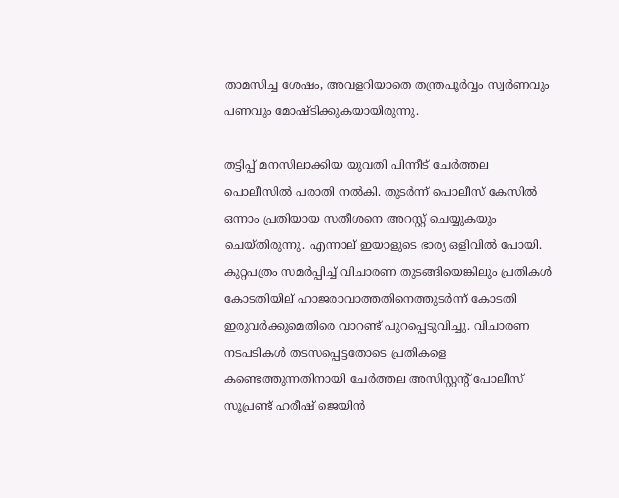താമസിച്ച ശേഷം, അവളറിയാതെ തന്ത്രപൂർവ്വം സ്വർണവും പണവും മോഷ്ടിക്കുകയായിരുന്നു.

തട്ടിപ്പ് മനസിലാക്കിയ യുവതി പിന്നീട് ചേർത്തല പൊലീസിൽ പരാതി നൽകി. തുടർന്ന് പൊലീസ് കേസിൽ ഒന്നാം പ്രതിയായ സതീശനെ അറസ്റ്റ് ചെയ്യുകയും ചെയ്തിരുന്നു. എന്നാല് ഇയാളുടെ ഭാര്യ ഒളിവിൽ പോയി. കുറ്റപത്രം സമർപ്പിച്ച് വിചാരണ തുടങ്ങിയെങ്കിലും പ്രതികൾ കോടതിയില് ഹാജരാവാത്തതിനെത്തുടർന്ന് കോടതി ഇരുവർക്കുമെതിരെ വാറണ്ട് പുറപ്പെടുവിച്ചു. വിചാരണ നടപടികൾ തടസപ്പെട്ടതോടെ പ്രതികളെ കണ്ടെത്തുന്നതിനായി ചേർത്തല അസിസ്റ്റന്‍റ് പോലീസ് സൂപ്രണ്ട് ഹരീഷ് ജെയിൻ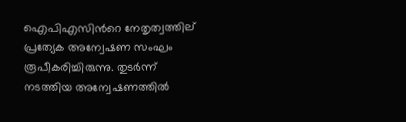ഐപിഎസിന്‍റെ നേതൃത്വത്തില് പ്രത്യേക അന്വേഷണ സംഘം രൂപീകരിച്ചിരുന്നു. തുടർന്ന് നടത്തിയ അന്വേഷണത്തിൽ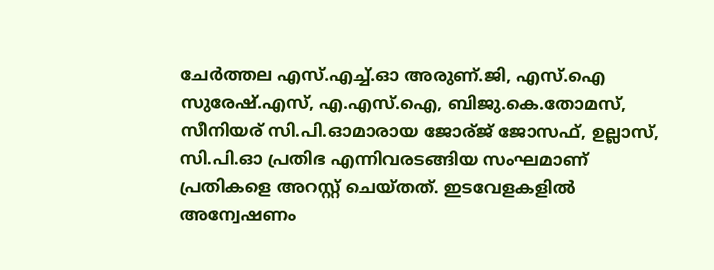ചേർത്തല എസ്.എച്ച്.ഓ അരുണ്.ജി, എസ്.ഐ സുരേഷ്.എസ്, എ.എസ്.ഐ, ബിജു.കെ.തോമസ്, സീനിയര് സി.പി.ഓമാരായ ജോര്ജ് ജോസഫ്, ഉല്ലാസ്, സി.പി.ഓ പ്രതിഭ എന്നിവരടങ്ങിയ സംഘമാണ് പ്രതികളെ അറസ്റ്റ് ചെയ്തത്. ഇടവേളകളിൽ അന്വേഷണം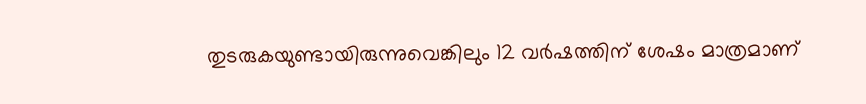തുടരുകയുണ്ടായിരുന്നുവെങ്കിലും 12 വർഷത്തിന് ശേഷം മാത്രമാണ്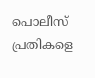പൊലീസ് പ്രതികളെ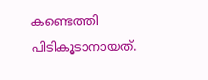കണ്ടെത്തി പിടികൂടാനായത്.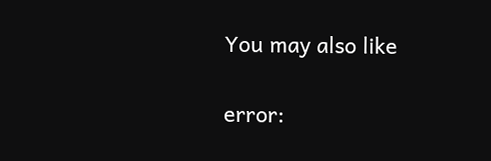You may also like

error: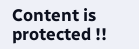Content is protected !!